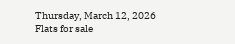Thursday, March 12, 2026
Flats for sale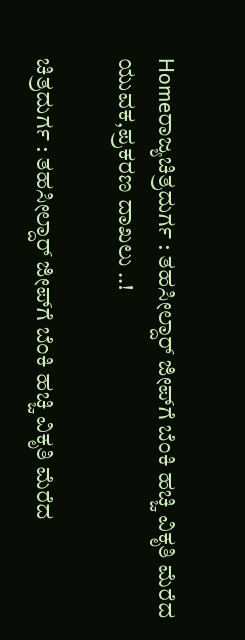Homeರಾಜ್ಯಚಿತ್ರದುರ್ಗ : ತಹಸೀಲ್ದಾರ್ ಜೀಪ್‌ಗೆ ಬೆಂಕಿ ಹಚ್ಚಿ ವಿಕೃತಿ ಮೆರೆದ ಯುವಕ,ಪ್ರಕರಣ ದಾಖಲು ..!

ಚಿತ್ರದುರ್ಗ : ತಹಸೀಲ್ದಾರ್ ಜೀಪ್‌ಗೆ ಬೆಂಕಿ ಹಚ್ಚಿ ವಿಕೃತಿ ಮೆರೆದ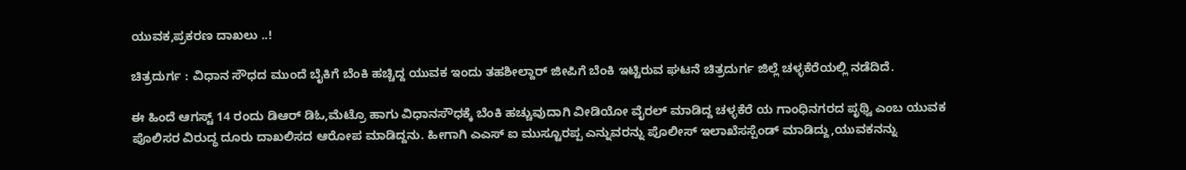ಯುವಕ,ಪ್ರಕರಣ ದಾಖಲು ..!

ಚಿತ್ರದುರ್ಗ : ವಿಧಾನ ಸೌಧದ‌ ಮುಂದೆ ಬೈಕಿಗೆ ಬೆಂಕಿ ಹಚ್ಚಿದ್ದ ಯುವಕ ಇಂದು ತಹಶೀಲ್ದಾರ್ ಜೀಪಿಗೆ ಬೆಂಕಿ ಇಟ್ಟಿರುವ ಘಟನೆ ಚಿತ್ರದುರ್ಗ ಜಿಲ್ಲೆ ಚಳ್ಳಕೆರೆಯಲ್ಲಿ ನಡೆದಿದೆ.

ಈ ಹಿಂದೆ ಆಗಸ್ಟ್ 14 ರಂದು ಡಿಆರ್ ಡಿಓ,ಮೆಟ್ರೊ ಹಾಗು ವಿಧಾನಸೌಧಕ್ಕೆ ಬೆಂಕಿ ಹಚ್ಚುವುದಾಗಿ ವೀಡಿಯೋ ವೈರಲ್ ಮಾಡಿದ್ದ ಚಳ್ಳಕೆರೆ ಯ ಗಾಂಧಿನಗರದ ಪೃಥ್ವಿ ಎಂಬ ಯುವಕ ಪೊಲಿಸರ ವಿರುದ್ಧ ದೂರು ದಾಖಲಿಸದ ಆರೋಪ ಮಾಡಿದ್ದನು. ಹೀಗಾಗಿ ಎಎಸ್ ಐ ಮುಸ್ಟೂರಪ್ಪ ಎನ್ನುವರನ್ನು ಪೊಲೀಸ್ ಇಲಾಖೆ‌ಸಸ್ಪೆಂಡ್ ಮಾಡಿದ್ದು,ಯುವಕನನ್ನು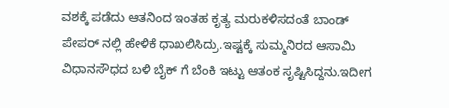ವಶಕ್ಕೆ ಪಡೆದು ಆತನಿಂದ ಇಂತಹ ಕೃತ್ಯ ಮರುಕಳಿಸದಂತೆ ಬಾಂಡ್ ಪೇಪರ್ ನಲ್ಲಿ ಹೇಳಿಕೆ ಧಾಖಲಿಸಿದ್ರು.ಇಷ್ಟಕ್ಕೆ ಸುಮ್ಮನಿರದ ಆಸಾಮಿ ವಿಧಾನಸೌಧದ ಬಳಿ ಬೈಕ್ ಗೆ ಬೆಂಕಿ ಇಟ್ಟು ಆತಂಕ ಸೃಷ್ಟಿಸಿದ್ದನು.ಇದೀಗ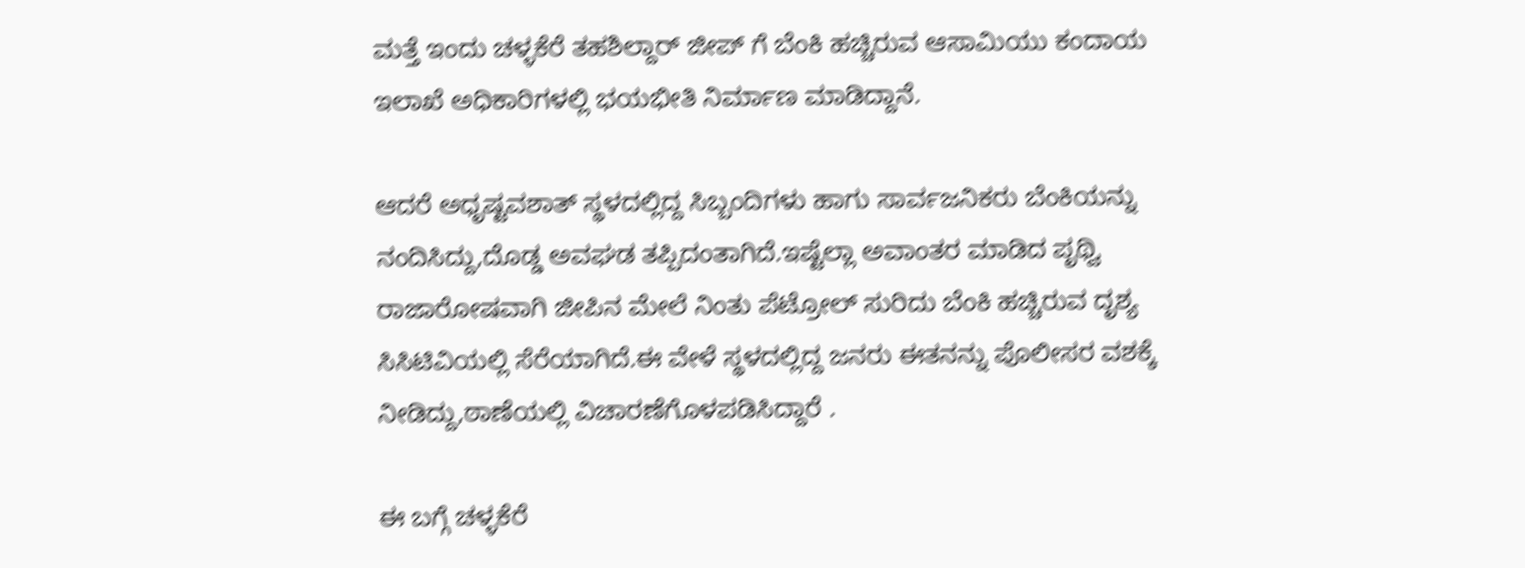ಮತ್ತೆ ಇಂದು ಚಳ್ಳಕೆರೆ ತಹಶಿಲ್ದಾರ್ ಜೀಪ್ ಗೆ ಬೆಂಕಿ ಹಚ್ಚಿರುವ ಆಸಾಮಿಯು ಕಂದಾಯ ಇಲಾಖೆ ಅಧಿಕಾರಿಗಳಲ್ಲಿ ಭಯಭೀತಿ ನಿರ್ಮಾಣ ಮಾಡಿದ್ದಾನೆ.

ಆದರೆ ಅಧೃಷ್ಟವಶಾತ್ ಸ್ಥಳದಲ್ಲಿದ್ದ ಸಿಬ್ಬಂದಿಗಳು ಹಾಗು ಸಾರ್ವಜನಿಕರು ಬೆಂಕಿಯನ್ನು ನಂದಿಸಿದ್ದು,ದೊಡ್ಡ ಅವಘಡ ತಪ್ಪಿದಂತಾಗಿದೆ.ಇಷ್ಟೆಲ್ಲಾ ಅವಾಂತರ ಮಾಡಿದ ಪೃಥ್ವಿ ರಾಜಾರೋಷವಾಗಿ ಜೀಪಿನ ಮೇಲೆ ನಿಂತು ಪೆಟ್ರೋಲ್ ಸುರಿದು ಬೆಂಕಿ ಹಚ್ಚಿರುವ ದೃಶ್ಯ ಸಿಸಿಟಿವಿಯಲ್ಲಿ ಸೆರೆಯಾಗಿದೆ.ಈ ವೇಳೆ ಸ್ಥಳದಲ್ಲಿದ್ದ ಜನರು ಈತನನ್ನು ಪೊಲೀಸರ ವಶಕ್ಕೆ ನೀಡಿದ್ದು,ಠಾಣೆಯಲ್ಲಿ ವಿಚಾರಣೆಗೊಳಪಡಿಸಿದ್ದಾರೆ .

ಈ ಬಗ್ಗೆ ಚಳ್ಳಕೆರೆ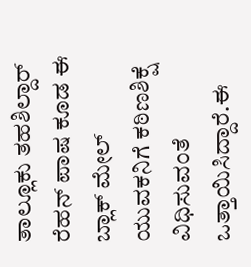ತಾಲ್ಲೂಕು ತಹಶಿಲ್ದಾರ್ ರೆಹನ್ ಪಾಷ ಕೂಡ ಈ ಬ್ಲಾಕ್ ಮೇಲ್ ಯುವಕನಿಗೆ ಕಠಿಣ‌ಶಿಕ್ಷೆ ವಿಧಿಸುವಂತೆ ಒತ್ತಾಯಿಸಿದ್ದಾರೆ.ಈ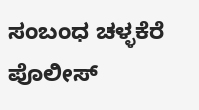ಸಂಬಂಧ ಚಳ್ಳಕೆರೆ ಪೊಲೀಸ್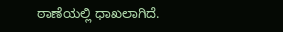ಠಾಣೆಯಲ್ಲಿ ಧಾಖಲಾಗಿದೆ.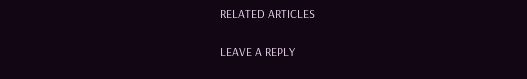RELATED ARTICLES

LEAVE A REPLY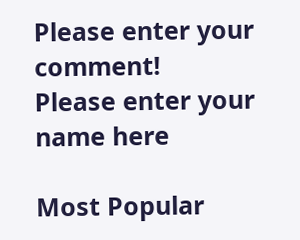Please enter your comment!
Please enter your name here

Most Popular